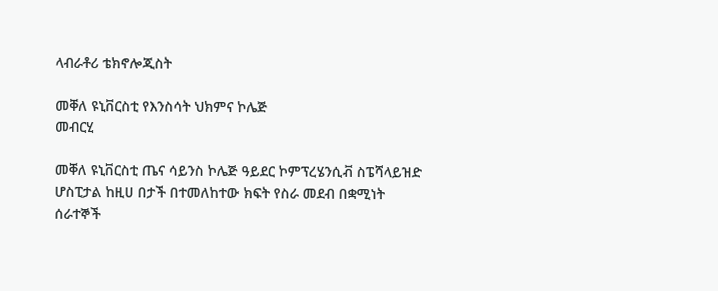ላብራቶሪ ቴክኖሎጂስት

መቐለ ዩኒቨርስቲ የእንስሳት ህክምና ኮሌጅ
መብርሂ

መቐለ ዩኒቨርስቲ ጤና ሳይንስ ኮሌጅ ዓይደር ኮምፕረሄንሲቭ ስፔሻላይዝድ ሆስፒታል ከዚሀ በታች በተመለከተው ክፍት የስራ መደብ በቋሚነት ሰራተኞች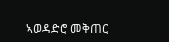ኣወዳድሮ መቅጠር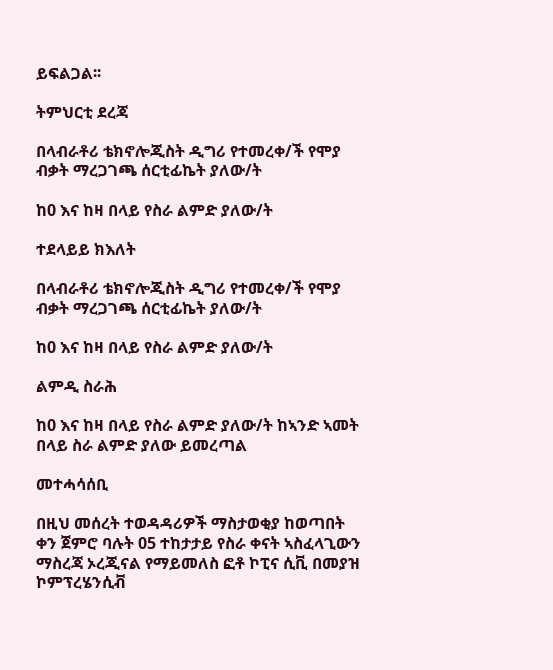ይፍልጋል፡፡

ትምህርቲ ደረጃ

በላብራቶሪ ቴክኖሎጂስት ዲግሪ የተመረቀ/ች የሞያ ብቃት ማረጋገጫ ሰርቲፊኬት ያለው/ት

ከ0 እና ከዛ በላይ የስራ ልምድ ያለው/ት

ተደላይይ ክእለት

በላብራቶሪ ቴክኖሎጂስት ዲግሪ የተመረቀ/ች የሞያ ብቃት ማረጋገጫ ሰርቲፊኬት ያለው/ት

ከ0 እና ከዛ በላይ የስራ ልምድ ያለው/ት

ልምዲ ስራሕ

ከ0 እና ከዛ በላይ የስራ ልምድ ያለው/ት ከኣንድ ኣመት በላይ ስራ ልምድ ያለው ይመረጣል

መተሓሳሰቢ

በዚህ መሰረት ተወዳዳሪዎች ማስታወቂያ ከወጣበት ቀን ጀምሮ ባሉት 05 ተከታታይ የስራ ቀናት ኣስፈላጊውን ማስረጃ ኦረጂናል የማይመለስ ፎቶ ኮፒና ሲቪ በመያዝ ኮምፕረሄንሲቭ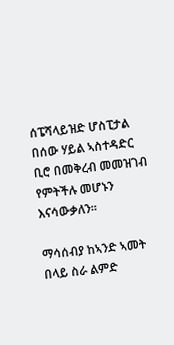ሰፔሻላይዝድ ሆስፒታል በሰው ሃይል ኣስተዳድር ቢሮ በመቅረብ መመዝገብ የምትችሉ መሆኑን እናሳውቃለን፡፡

ማሳሰብያ ከኣንድ ኣመት በላይ ስራ ልምድ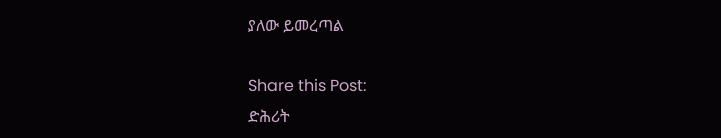ያለው ይመረጣል

Share this Post:
ድሕሪት